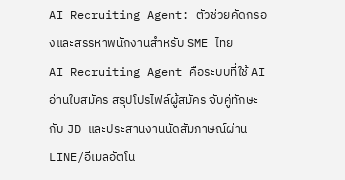AI Recruiting Agent: ตัวช่วยคัดกรองและสรรหาพนักงานสำหรับ SME ไทย
AI Recruiting Agent คือระบบที่ใช้ AI อ่านใบสมัคร สรุปโปรไฟล์ผู้สมัคร จับคู่ทักษะกับ JD และประสานงานนัดสัมภาษณ์ผ่าน LINE/อีเมลอัตโน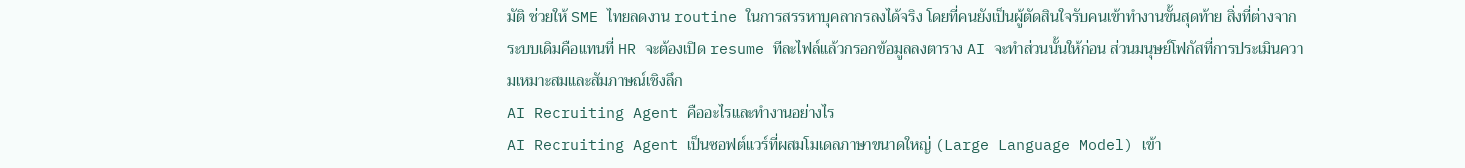มัติ ช่วยให้ SME ไทยลดงาน routine ในการสรรหาบุคลากรลงได้จริง โดยที่คนยังเป็นผู้ตัดสินใจรับคนเข้าทำงานขั้นสุดท้าย สิ่งที่ต่างจากระบบเดิมคือแทนที่ HR จะต้องเปิด resume ทีละไฟล์แล้วกรอกข้อมูลลงตาราง AI จะทำส่วนนั้นให้ก่อน ส่วนมนุษย์โฟกัสที่การประเมินความเหมาะสมและสัมภาษณ์เชิงลึก
AI Recruiting Agent คืออะไรและทำงานอย่างไร
AI Recruiting Agent เป็นซอฟต์แวร์ที่ผสมโมเดลภาษาขนาดใหญ่ (Large Language Model) เข้า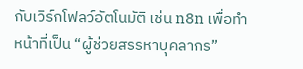กับเวิร์กโฟลว์อัตโนมัติ เช่น n8n เพื่อทำหน้าที่เป็น “ผู้ช่วยสรรหาบุคลากร”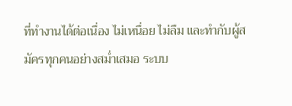ที่ทำงานได้ต่อเนื่อง ไม่เหนื่อย ไม่ลืม และทำกับผู้สมัครทุกคนอย่างสม่ำเสมอ ระบบ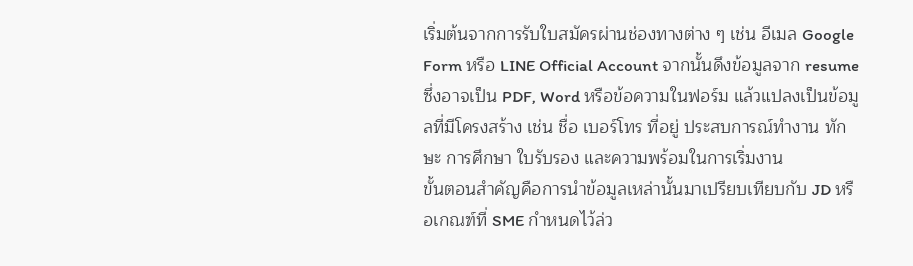เริ่มต้นจากการรับใบสมัครผ่านช่องทางต่าง ๆ เช่น อีเมล Google Form หรือ LINE Official Account จากนั้นดึงข้อมูลจาก resume ซึ่งอาจเป็น PDF, Word หรือข้อความในฟอร์ม แล้วแปลงเป็นข้อมูลที่มีโครงสร้าง เช่น ชื่อ เบอร์โทร ที่อยู่ ประสบการณ์ทำงาน ทักษะ การศึกษา ใบรับรอง และความพร้อมในการเริ่มงาน
ขั้นตอนสำคัญคือการนำข้อมูลเหล่านั้นมาเปรียบเทียบกับ JD หรือเกณฑ์ที่ SME กำหนดไว้ล่ว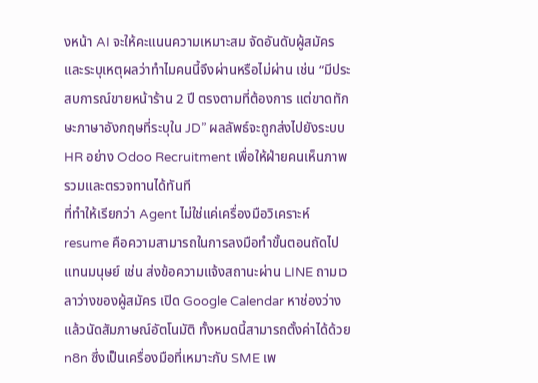งหน้า AI จะให้คะแนนความเหมาะสม จัดอันดับผู้สมัคร และระบุเหตุผลว่าทำไมคนนี้จึงผ่านหรือไม่ผ่าน เช่น “มีประสบการณ์ขายหน้าร้าน 2 ปี ตรงตามที่ต้องการ แต่ขาดทักษะภาษาอังกฤษที่ระบุใน JD” ผลลัพธ์จะถูกส่งไปยังระบบ HR อย่าง Odoo Recruitment เพื่อให้ฝ่ายคนเห็นภาพรวมและตรวจทานได้ทันที
ที่ทำให้เรียกว่า Agent ไม่ใช่แค่เครื่องมือวิเคราะห์ resume คือความสามารถในการลงมือทำขั้นตอนถัดไปแทนมนุษย์ เช่น ส่งข้อความแจ้งสถานะผ่าน LINE ถามเวลาว่างของผู้สมัคร เปิด Google Calendar หาช่องว่าง แล้วนัดสัมภาษณ์อัตโนมัติ ทั้งหมดนี้สามารถตั้งค่าได้ด้วย n8n ซึ่งเป็นเครื่องมือที่เหมาะกับ SME เพ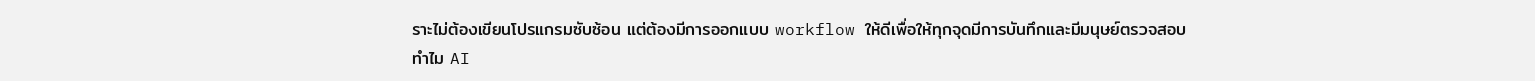ราะไม่ต้องเขียนโปรแกรมซับซ้อน แต่ต้องมีการออกแบบ workflow ให้ดีเพื่อให้ทุกจุดมีการบันทึกและมีมนุษย์ตรวจสอบ
ทำไม AI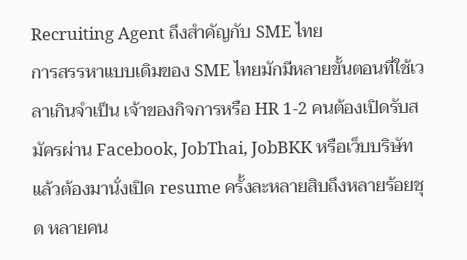Recruiting Agent ถึงสำคัญกับ SME ไทย
การสรรหาแบบเดิมของ SME ไทยมักมีหลายขั้นตอนที่ใช้เวลาเกินจำเป็น เจ้าของกิจการหรือ HR 1-2 คนต้องเปิดรับสมัครผ่าน Facebook, JobThai, JobBKK หรือเว็บบริษัท แล้วต้องมานั่งเปิด resume ครั้งละหลายสิบถึงหลายร้อยชุด หลายคน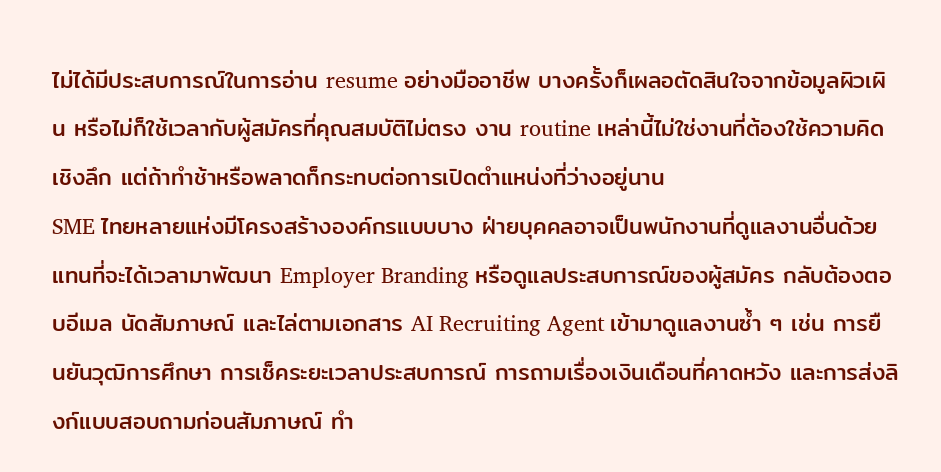ไม่ได้มีประสบการณ์ในการอ่าน resume อย่างมืออาชีพ บางครั้งก็เผลอตัดสินใจจากข้อมูลผิวเผิน หรือไม่ก็ใช้เวลากับผู้สมัครที่คุณสมบัติไม่ตรง งาน routine เหล่านี้ไม่ใช่งานที่ต้องใช้ความคิดเชิงลึก แต่ถ้าทำช้าหรือพลาดก็กระทบต่อการเปิดตำแหน่งที่ว่างอยู่นาน
SME ไทยหลายแห่งมีโครงสร้างองค์กรแบบบาง ฝ่ายบุคคลอาจเป็นพนักงานที่ดูแลงานอื่นด้วย แทนที่จะได้เวลามาพัฒนา Employer Branding หรือดูแลประสบการณ์ของผู้สมัคร กลับต้องตอบอีเมล นัดสัมภาษณ์ และไล่ตามเอกสาร AI Recruiting Agent เข้ามาดูแลงานซ้ำ ๆ เช่น การยืนยันวุฒิการศึกษา การเช็คระยะเวลาประสบการณ์ การถามเรื่องเงินเดือนที่คาดหวัง และการส่งลิงก์แบบสอบถามก่อนสัมภาษณ์ ทำ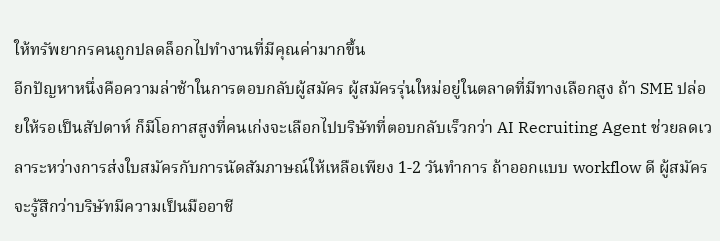ให้ทรัพยากรคนถูกปลดล็อกไปทำงานที่มีคุณค่ามากขึ้น
อีกปัญหาหนึ่งคือความล่าช้าในการตอบกลับผู้สมัคร ผู้สมัครรุ่นใหม่อยู่ในตลาดที่มีทางเลือกสูง ถ้า SME ปล่อยให้รอเป็นสัปดาห์ ก็มีโอกาสสูงที่คนเก่งจะเลือกไปบริษัทที่ตอบกลับเร็วกว่า AI Recruiting Agent ช่วยลดเวลาระหว่างการส่งใบสมัครกับการนัดสัมภาษณ์ให้เหลือเพียง 1-2 วันทำการ ถ้าออกแบบ workflow ดี ผู้สมัครจะรู้สึกว่าบริษัทมีความเป็นมืออาชี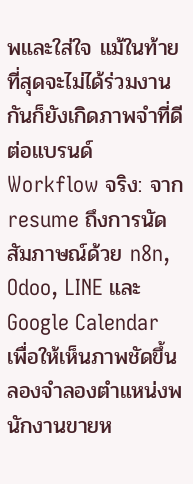พและใส่ใจ แม้ในท้ายที่สุดจะไม่ได้ร่วมงานกันก็ยังเกิดภาพจำที่ดีต่อแบรนด์
Workflow จริง: จาก resume ถึงการนัดสัมภาษณ์ด้วย n8n, Odoo, LINE และ Google Calendar
เพื่อให้เห็นภาพชัดขึ้น ลองจำลองตำแหน่งพนักงานขายห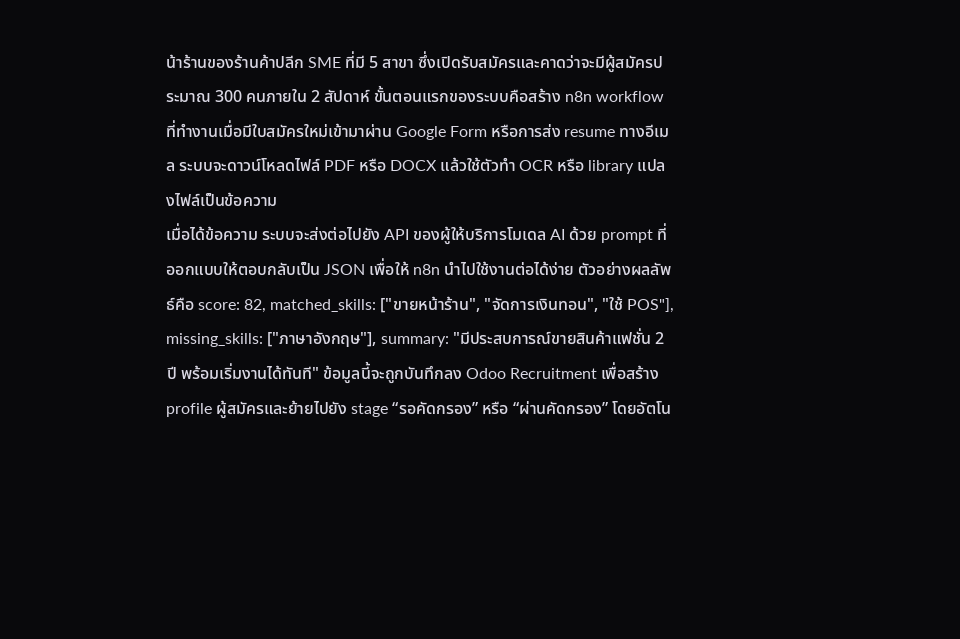น้าร้านของร้านค้าปลีก SME ที่มี 5 สาขา ซึ่งเปิดรับสมัครและคาดว่าจะมีผู้สมัครประมาณ 300 คนภายใน 2 สัปดาห์ ขั้นตอนแรกของระบบคือสร้าง n8n workflow ที่ทำงานเมื่อมีใบสมัครใหม่เข้ามาผ่าน Google Form หรือการส่ง resume ทางอีเมล ระบบจะดาวน์โหลดไฟล์ PDF หรือ DOCX แล้วใช้ตัวทำ OCR หรือ library แปลงไฟล์เป็นข้อความ
เมื่อได้ข้อความ ระบบจะส่งต่อไปยัง API ของผู้ให้บริการโมเดล AI ด้วย prompt ที่ออกแบบให้ตอบกลับเป็น JSON เพื่อให้ n8n นำไปใช้งานต่อได้ง่าย ตัวอย่างผลลัพธ์คือ score: 82, matched_skills: ["ขายหน้าร้าน", "จัดการเงินทอน", "ใช้ POS"], missing_skills: ["ภาษาอังกฤษ"], summary: "มีประสบการณ์ขายสินค้าแฟชั่น 2 ปี พร้อมเริ่มงานได้ทันที" ข้อมูลนี้จะถูกบันทึกลง Odoo Recruitment เพื่อสร้าง profile ผู้สมัครและย้ายไปยัง stage “รอคัดกรอง” หรือ “ผ่านคัดกรอง” โดยอัตโน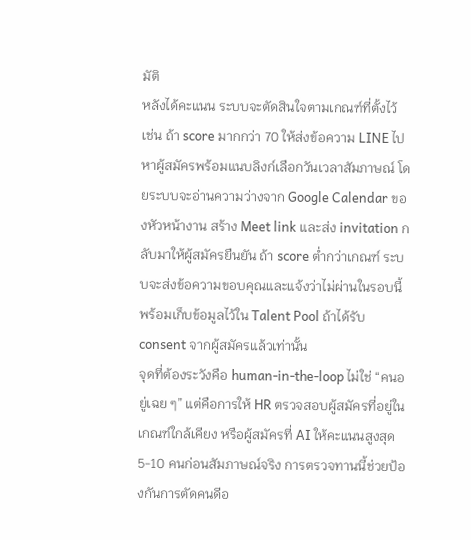มัติ
หลังได้คะแนน ระบบจะตัดสินใจตามเกณฑ์ที่ตั้งไว้ เช่น ถ้า score มากกว่า 70 ให้ส่งข้อความ LINE ไปหาผู้สมัครพร้อมแนบลิงก์เลือกวันเวลาสัมภาษณ์ โดยระบบจะอ่านความว่างจาก Google Calendar ของหัวหน้างาน สร้าง Meet link และส่ง invitation กลับมาให้ผู้สมัครยืนยัน ถ้า score ต่ำกว่าเกณฑ์ ระบบจะส่งข้อความขอบคุณและแจ้งว่าไม่ผ่านในรอบนี้ พร้อมเก็บข้อมูลไว้ใน Talent Pool ถ้าได้รับ consent จากผู้สมัครแล้วเท่านั้น
จุดที่ต้องระวังคือ human-in-the-loop ไม่ใช่ “คนอยู่เฉย ๆ” แต่คือการให้ HR ตรวจสอบผู้สมัครที่อยู่ในเกณฑ์ใกล้เคียง หรือผู้สมัครที่ AI ให้คะแนนสูงสุด 5-10 คนก่อนสัมภาษณ์จริง การตรวจทานนี้ช่วยป้องกันการตัดคนดีอ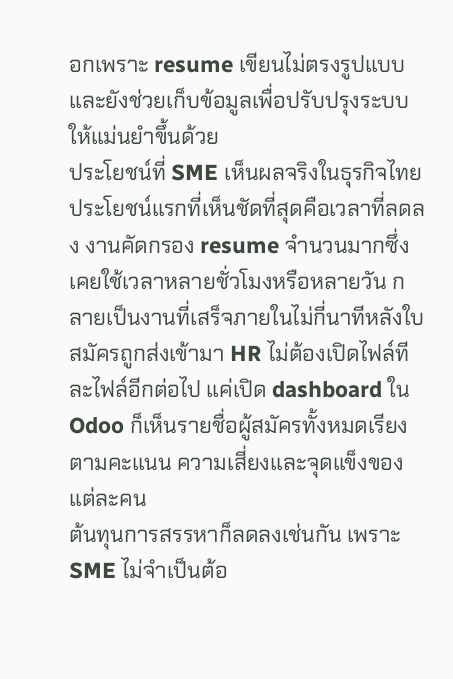อกเพราะ resume เขียนไม่ตรงรูปแบบ และยังช่วยเก็บข้อมูลเพื่อปรับปรุงระบบให้แม่นยำขึ้นด้วย
ประโยชน์ที่ SME เห็นผลจริงในธุรกิจไทย
ประโยชน์แรกที่เห็นชัดที่สุดคือเวลาที่ลดลง งานคัดกรอง resume จำนวนมากซึ่งเคยใช้เวลาหลายชั่วโมงหรือหลายวัน กลายเป็นงานที่เสร็จภายในไม่กี่นาทีหลังใบสมัครถูกส่งเข้ามา HR ไม่ต้องเปิดไฟล์ทีละไฟล์อีกต่อไป แค่เปิด dashboard ใน Odoo ก็เห็นรายชื่อผู้สมัครทั้งหมดเรียงตามคะแนน ความเสี่ยงและจุดแข็งของแต่ละคน
ต้นทุนการสรรหาก็ลดลงเช่นกัน เพราะ SME ไม่จำเป็นต้อ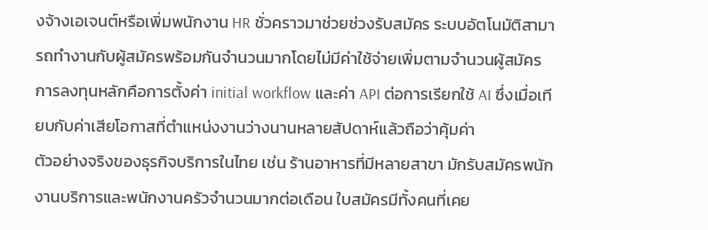งจ้างเอเจนต์หรือเพิ่มพนักงาน HR ชั่วคราวมาช่วยช่วงรับสมัคร ระบบอัตโนมัติสามารถทำงานกับผู้สมัครพร้อมกันจำนวนมากโดยไม่มีค่าใช้จ่ายเพิ่มตามจำนวนผู้สมัคร การลงทุนหลักคือการตั้งค่า initial workflow และค่า API ต่อการเรียกใช้ AI ซึ่งเมื่อเทียบกับค่าเสียโอกาสที่ตำแหน่งงานว่างนานหลายสัปดาห์แล้วถือว่าคุ้มค่า
ตัวอย่างจริงของธุรกิจบริการในไทย เช่น ร้านอาหารที่มีหลายสาขา มักรับสมัครพนักงานบริการและพนักงานครัวจำนวนมากต่อเดือน ใบสมัครมีทั้งคนที่เคย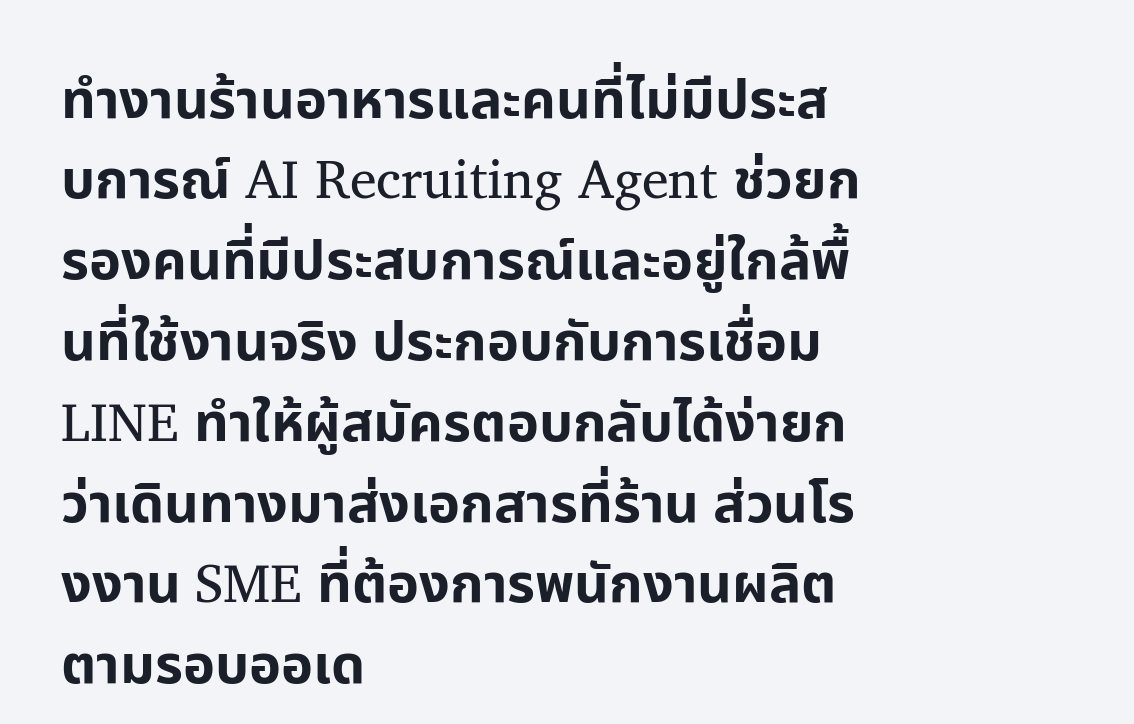ทำงานร้านอาหารและคนที่ไม่มีประสบการณ์ AI Recruiting Agent ช่วยกรองคนที่มีประสบการณ์และอยู่ใกล้พื้นที่ใช้งานจริง ประกอบกับการเชื่อม LINE ทำให้ผู้สมัครตอบกลับได้ง่ายกว่าเดินทางมาส่งเอกสารที่ร้าน ส่วนโรงงาน SME ที่ต้องการพนักงานผลิตตามรอบออเด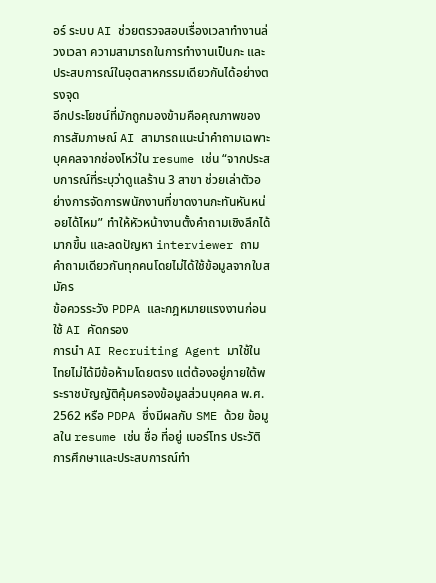อร์ ระบบ AI ช่วยตรวจสอบเรื่องเวลาทำงานล่วงเวลา ความสามารถในการทำงานเป็นกะ และประสบการณ์ในอุตสาหกรรมเดียวกันได้อย่างตรงจุด
อีกประโยชน์ที่มักถูกมองข้ามคือคุณภาพของการสัมภาษณ์ AI สามารถแนะนำคำถามเฉพาะบุคคลจากช่องโหว่ใน resume เช่น “จากประสบการณ์ที่ระบุว่าดูแลร้าน 3 สาขา ช่วยเล่าตัวอย่างการจัดการพนักงานที่ขาดงานกะทันหันหน่อยได้ไหม” ทำให้หัวหน้างานตั้งคำถามเชิงลึกได้มากขึ้น และลดปัญหา interviewer ถามคำถามเดียวกันทุกคนโดยไม่ได้ใช้ข้อมูลจากใบสมัคร
ข้อควรระวัง PDPA และกฎหมายแรงงานก่อนใช้ AI คัดกรอง
การนำ AI Recruiting Agent มาใช้ในไทยไม่ได้มีข้อห้ามโดยตรง แต่ต้องอยู่ภายใต้พระราชบัญญัติคุ้มครองข้อมูลส่วนบุคคล พ.ศ. 2562 หรือ PDPA ซึ่งมีผลกับ SME ด้วย ข้อมูลใน resume เช่น ชื่อ ที่อยู่ เบอร์โทร ประวัติการศึกษาและประสบการณ์ทำ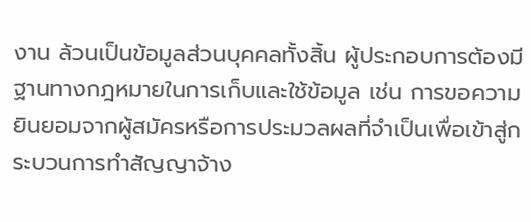งาน ล้วนเป็นข้อมูลส่วนบุคคลทั้งสิ้น ผู้ประกอบการต้องมีฐานทางกฎหมายในการเก็บและใช้ข้อมูล เช่น การขอความยินยอมจากผู้สมัครหรือการประมวลผลที่จำเป็นเพื่อเข้าสู่กระบวนการทำสัญญาจ้าง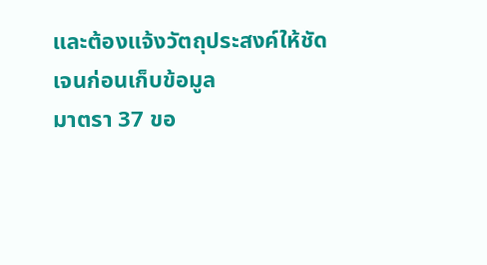และต้องแจ้งวัตถุประสงค์ให้ชัดเจนก่อนเก็บข้อมูล
มาตรา 37 ขอ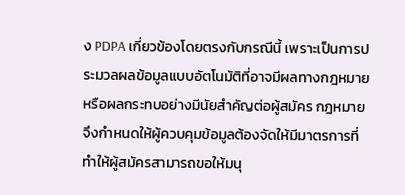ง PDPA เกี่ยวข้องโดยตรงกับกรณีนี้ เพราะเป็นการประมวลผลข้อมูลแบบอัตโนมัติที่อาจมีผลทางกฎหมายหรือผลกระทบอย่างมีนัยสำคัญต่อผู้สมัคร กฎหมายจึงกำหนดให้ผู้ควบคุมข้อมูลต้องจัดให้มีมาตรการที่ทำให้ผู้สมัครสามารถขอให้มนุ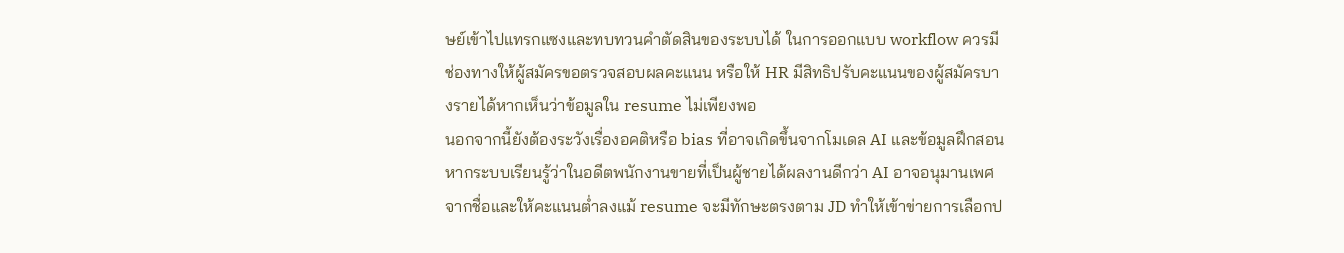ษย์เข้าไปแทรกแซงและทบทวนคำตัดสินของระบบได้ ในการออกแบบ workflow ควรมีช่องทางให้ผู้สมัครขอตรวจสอบผลคะแนน หรือให้ HR มีสิทธิปรับคะแนนของผู้สมัครบางรายได้หากเห็นว่าข้อมูลใน resume ไม่เพียงพอ
นอกจากนี้ยังต้องระวังเรื่องอคติหรือ bias ที่อาจเกิดขึ้นจากโมเดล AI และข้อมูลฝึกสอน หากระบบเรียนรู้ว่าในอดีตพนักงานขายที่เป็นผู้ชายได้ผลงานดีกว่า AI อาจอนุมานเพศจากชื่อและให้คะแนนต่ำลงแม้ resume จะมีทักษะตรงตาม JD ทำให้เข้าข่ายการเลือกป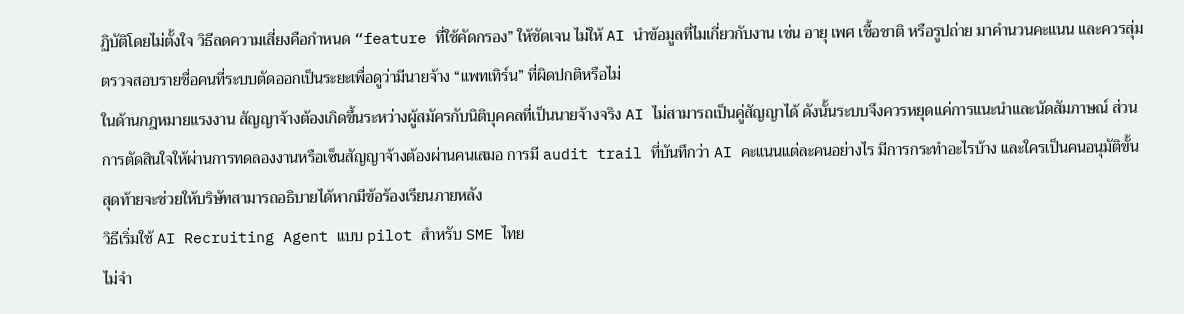ฏิบัติโดยไม่ตั้งใจ วิธีลดความเสี่ยงคือกำหนด “feature ที่ใช้คัดกรอง” ให้ชัดเจน ไม่ให้ AI นำข้อมูลที่ไมเกี่ยวกับงาน เช่น อายุ เพศ เชื้อชาติ หรือรูปถ่าย มาคำนวนคะแนน และควรสุ่มตรวจสอบรายชื่อคนที่ระบบตัดออกเป็นระยะเพื่อดูว่ามีนายจ้าง “แพทเทิร์น” ที่ผิดปกติหรือไม่
ในด้านกฎหมายแรงงาน สัญญาจ้างต้องเกิดขึ้นระหว่างผู้สมัครกับนิติบุคคลที่เป็นนายจ้างจริง AI ไม่สามารถเป็นคู่สัญญาได้ ดังนั้นระบบจึงควรหยุดแค่การแนะนำและนัดสัมภาษณ์ ส่วนการตัดสินใจให้ผ่านการทดลองงานหรือเซ็นสัญญาจ้างต้องผ่านคนเสมอ การมี audit trail ที่บันทึกว่า AI คะแนนแต่ละคนอย่างไร มีการกระทำอะไรบ้าง และใครเป็นคนอนุมัติขั้นสุดท้ายจะช่วยให้บริษัทสามารถอธิบายได้หากมีข้อร้องเรียนภายหลัง
วิธีเริ่มใช้ AI Recruiting Agent แบบ pilot สำหรับ SME ไทย
ไม่จำ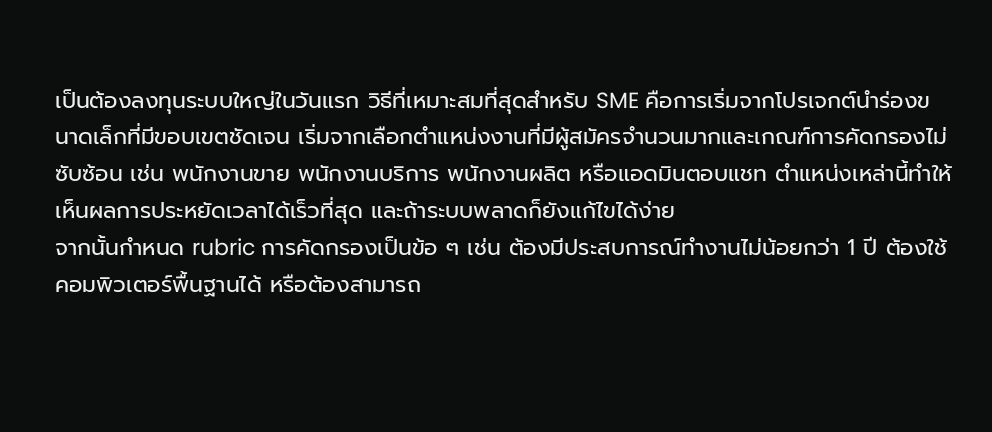เป็นต้องลงทุนระบบใหญ่ในวันแรก วิธีที่เหมาะสมที่สุดสำหรับ SME คือการเริ่มจากโปรเจกต์นำร่องขนาดเล็กที่มีขอบเขตชัดเจน เริ่มจากเลือกตำแหน่งงานที่มีผู้สมัครจำนวนมากและเกณฑ์การคัดกรองไม่ซับซ้อน เช่น พนักงานขาย พนักงานบริการ พนักงานผลิต หรือแอดมินตอบแชท ตำแหน่งเหล่านี้ทำให้เห็นผลการประหยัดเวลาได้เร็วที่สุด และถ้าระบบพลาดก็ยังแก้ไขได้ง่าย
จากนั้นกำหนด rubric การคัดกรองเป็นข้อ ๆ เช่น ต้องมีประสบการณ์ทำงานไม่น้อยกว่า 1 ปี ต้องใช้คอมพิวเตอร์พื้นฐานได้ หรือต้องสามารถ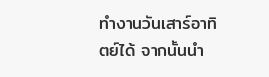ทำงานวันเสาร์อาทิตย์ได้ จากนั้นนำ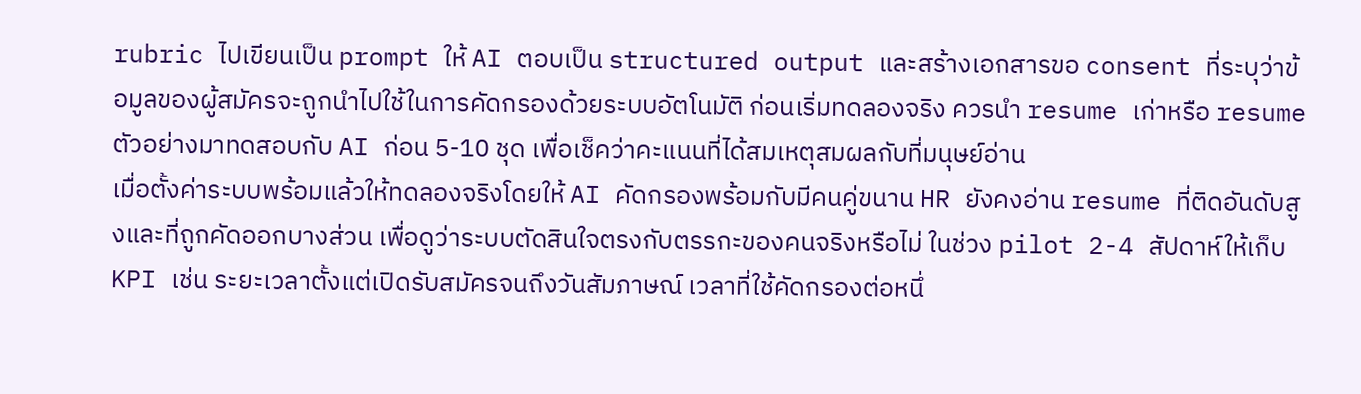rubric ไปเขียนเป็น prompt ให้ AI ตอบเป็น structured output และสร้างเอกสารขอ consent ที่ระบุว่าข้อมูลของผู้สมัครจะถูกนำไปใช้ในการคัดกรองด้วยระบบอัตโนมัติ ก่อนเริ่มทดลองจริง ควรนำ resume เก่าหรือ resume ตัวอย่างมาทดสอบกับ AI ก่อน 5-10 ชุด เพื่อเช็คว่าคะแนนที่ได้สมเหตุสมผลกับที่มนุษย์อ่าน
เมื่อตั้งค่าระบบพร้อมแล้วให้ทดลองจริงโดยให้ AI คัดกรองพร้อมกับมีคนคู่ขนาน HR ยังคงอ่าน resume ที่ติดอันดับสูงและที่ถูกคัดออกบางส่วน เพื่อดูว่าระบบตัดสินใจตรงกับตรรกะของคนจริงหรือไม่ ในช่วง pilot 2-4 สัปดาห์ให้เก็บ KPI เช่น ระยะเวลาตั้งแต่เปิดรับสมัครจนถึงวันสัมภาษณ์ เวลาที่ใช้คัดกรองต่อหนึ่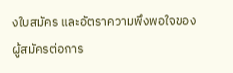งใบสมัคร และอัตราความพึงพอใจของผู้สมัครต่อการ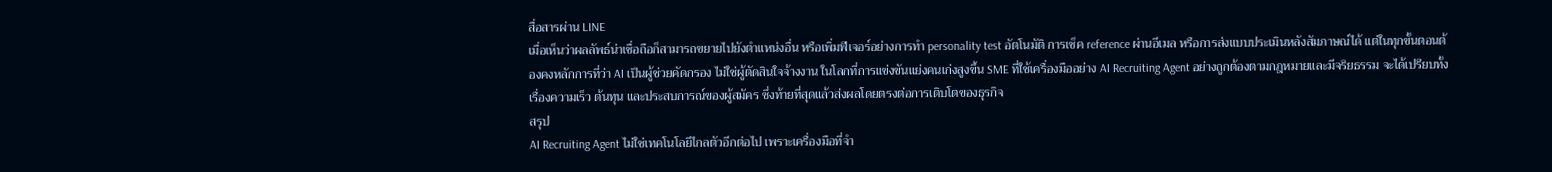สื่อสารผ่าน LINE
เมื่อเห็นว่าผลลัพธ์น่าเชื่อถือก็สามารถขยายไปยังตำแหน่งอื่น หรือเพิ่มฟีเจอร์อย่างการทำ personality test อัตโนมัติ การเช็ค reference ผ่านอีเมล หรือการส่งแบบประเมินหลังสัมภาษณ์ได้ แต่ในทุกขั้นตอนต้องคงหลักการที่ว่า AI เป็นผู้ช่วยคัดกรอง ไม่ใช่ผู้ตัดสินใจจ้างงาน ในโลกที่การแข่งขันแย่งคนเก่งสูงขึ้น SME ที่ใช้เครื่องมืออย่าง AI Recruiting Agent อย่างถูกต้องตามกฎหมายและมีจริยธรรม จะได้เปรียบทั้งเรื่องความเร็ว ต้นทุน และประสบการณ์ของผู้สมัคร ซึ่งท้ายที่สุดแล้วส่งผลโดยตรงต่อการเติบโตของธุรกิจ
สรุป
AI Recruiting Agent ไม่ใช่เทคโนโลยีไกลตัวอีกต่อไป เพราะเครื่องมือที่จำ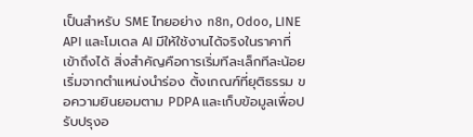เป็นสำหรับ SME ไทยอย่าง n8n, Odoo, LINE API และโมเดล AI มีให้ใช้งานได้จริงในราคาที่เข้าถึงได้ สิ่งสำคัญคือการเริ่มทีละเล็กทีละน้อย เริ่มจากตำแหน่งนำร่อง ตั้งเกณฑ์ที่ยุติธรรม ขอความยินยอมตาม PDPA และเก็บข้อมูลเพื่อปรับปรุงอ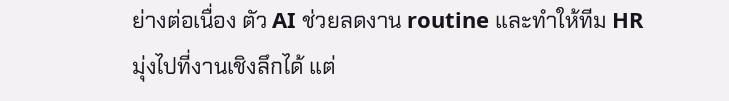ย่างต่อเนื่อง ตัว AI ช่วยลดงาน routine และทำให้ทีม HR มุ่งไปที่งานเชิงลึกได้ แต่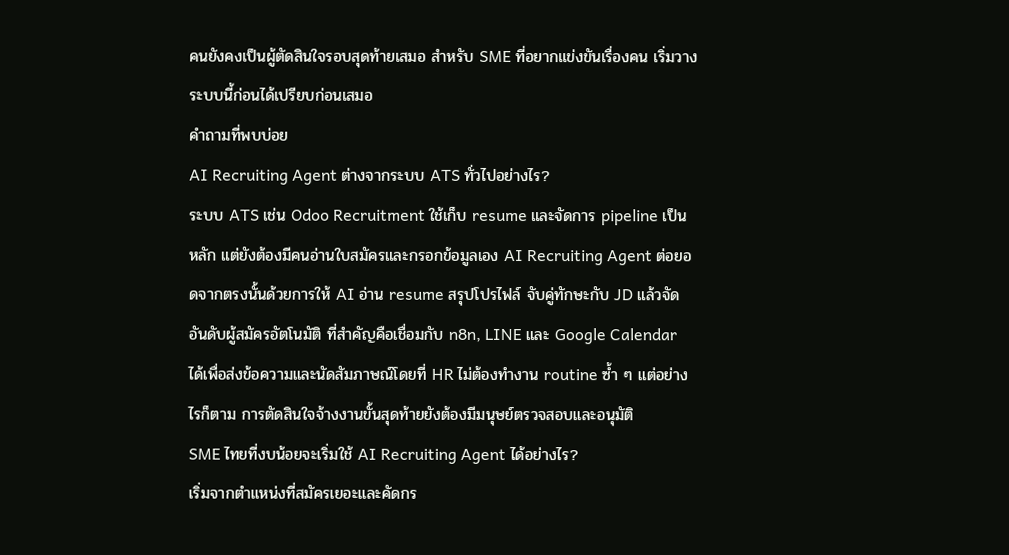คนยังคงเป็นผู้ตัดสินใจรอบสุดท้ายเสมอ สำหรับ SME ที่อยากแข่งขันเรื่องคน เริ่มวางระบบนี้ก่อนได้เปรียบก่อนเสมอ
คำถามที่พบบ่อย
AI Recruiting Agent ต่างจากระบบ ATS ทั่วไปอย่างไร?
ระบบ ATS เช่น Odoo Recruitment ใช้เก็บ resume และจัดการ pipeline เป็นหลัก แต่ยังต้องมีคนอ่านใบสมัครและกรอกข้อมูลเอง AI Recruiting Agent ต่อยอดจากตรงนั้นด้วยการให้ AI อ่าน resume สรุปโปรไฟล์ จับคู่ทักษะกับ JD แล้วจัดอันดับผู้สมัครอัตโนมัติ ที่สำคัญคือเชื่อมกับ n8n, LINE และ Google Calendar ได้เพื่อส่งข้อความและนัดสัมภาษณ์โดยที่ HR ไม่ต้องทำงาน routine ซ้ำ ๆ แต่อย่างไรก็ตาม การตัดสินใจจ้างงานขั้นสุดท้ายยังต้องมีมนุษย์ตรวจสอบและอนุมัติ
SME ไทยที่งบน้อยจะเริ่มใช้ AI Recruiting Agent ได้อย่างไร?
เริ่มจากตำแหน่งที่สมัครเยอะและคัดกร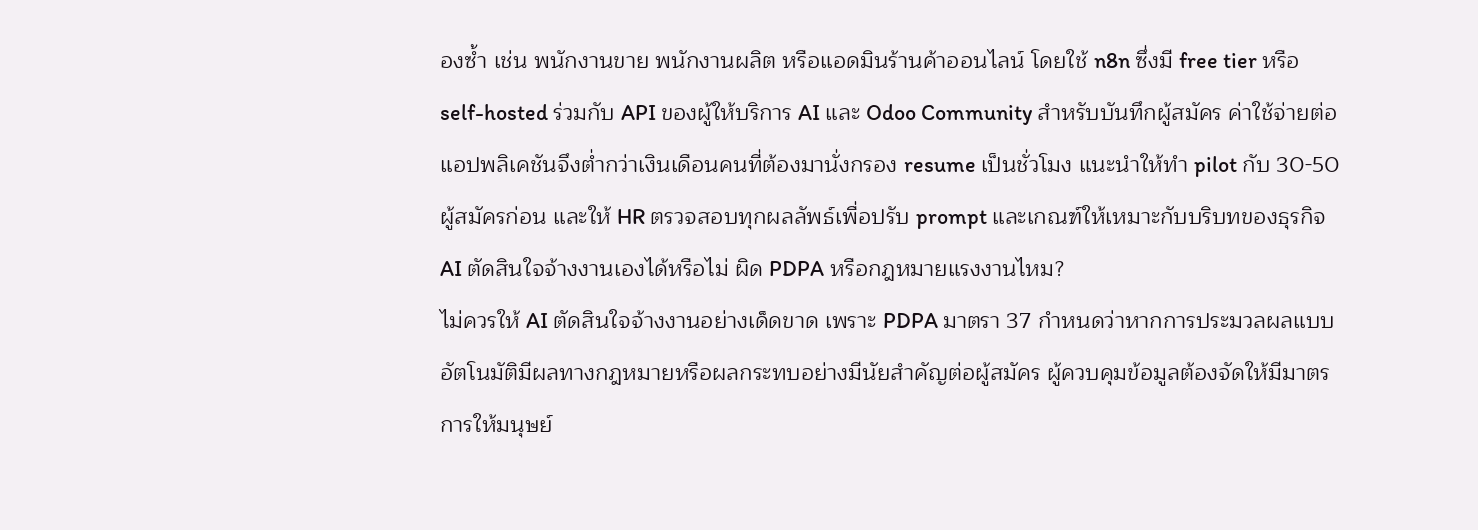องซ้ำ เช่น พนักงานขาย พนักงานผลิต หรือแอดมินร้านค้าออนไลน์ โดยใช้ n8n ซึ่งมี free tier หรือ self-hosted ร่วมกับ API ของผู้ให้บริการ AI และ Odoo Community สำหรับบันทึกผู้สมัคร ค่าใช้จ่ายต่อแอปพลิเคชันจึงต่ำกว่าเงินเดือนคนที่ต้องมานั่งกรอง resume เป็นชั่วโมง แนะนำให้ทำ pilot กับ 30-50 ผู้สมัครก่อน และให้ HR ตรวจสอบทุกผลลัพธ์เพื่อปรับ prompt และเกณฑ์ให้เหมาะกับบริบทของธุรกิจ
AI ตัดสินใจจ้างงานเองได้หรือไม่ ผิด PDPA หรือกฎหมายแรงงานไหม?
ไม่ควรให้ AI ตัดสินใจจ้างงานอย่างเด็ดขาด เพราะ PDPA มาตรา 37 กำหนดว่าหากการประมวลผลแบบอัตโนมัติมีผลทางกฎหมายหรือผลกระทบอย่างมีนัยสำคัญต่อผู้สมัคร ผู้ควบคุมข้อมูลต้องจัดให้มีมาตรการให้มนุษย์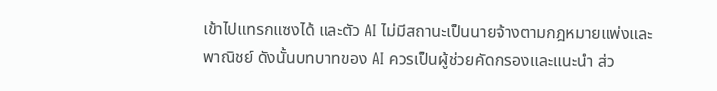เข้าไปแทรกแซงได้ และตัว AI ไม่มีสถานะเป็นนายจ้างตามกฎหมายแพ่งและพาณิชย์ ดังนั้นบทบาทของ AI ควรเป็นผู้ช่วยคัดกรองและแนะนำ ส่ว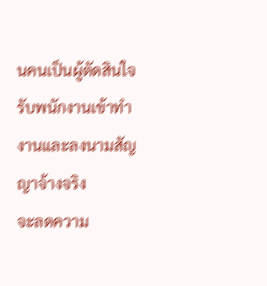นคนเป็นผู้ตัดสินใจรับพนักงานเข้าทำงานและลงนามสัญญาจ้างจริง
จะลดความ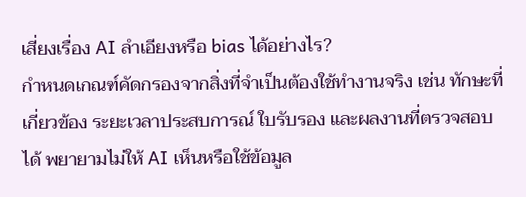เสี่ยงเรื่อง AI ลำเอียงหรือ bias ได้อย่างไร?
กำหนดเกณฑ์คัดกรองจากสิ่งที่จำเป็นต้องใช้ทำงานจริง เช่น ทักษะที่เกี่ยวข้อง ระยะเวลาประสบการณ์ ใบรับรอง และผลงานที่ตรวจสอบได้ พยายามไม่ให้ AI เห็นหรือใช้ข้อมูล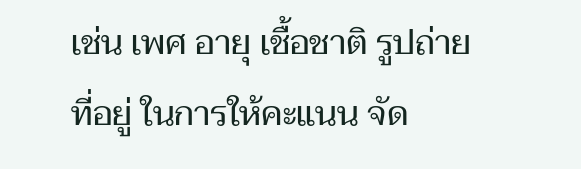เช่น เพศ อายุ เชื้อชาติ รูปถ่าย ที่อยู่ ในการให้คะแนน จัด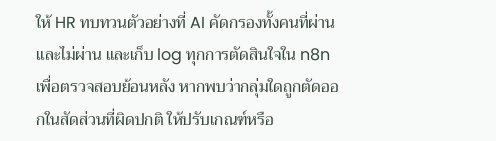ให้ HR ทบทวนตัวอย่างที่ AI คัดกรองทั้งคนที่ผ่านและไม่ผ่าน และเก็บ log ทุกการตัดสินใจใน n8n เพื่อตรวจสอบย้อนหลัง หากพบว่ากลุ่มใดถูกตัดออกในสัดส่วนที่ผิดปกติ ให้ปรับเกณฑ์หรือ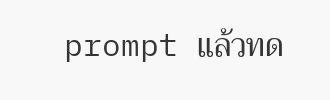prompt แล้วทด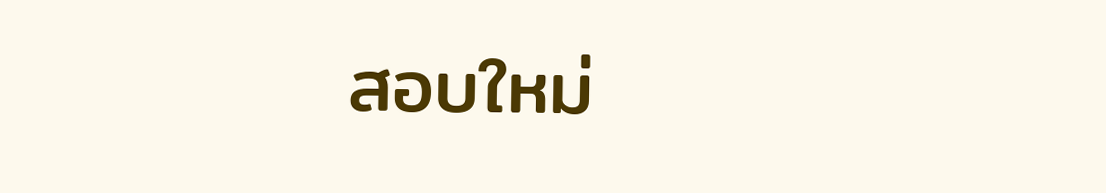สอบใหม่